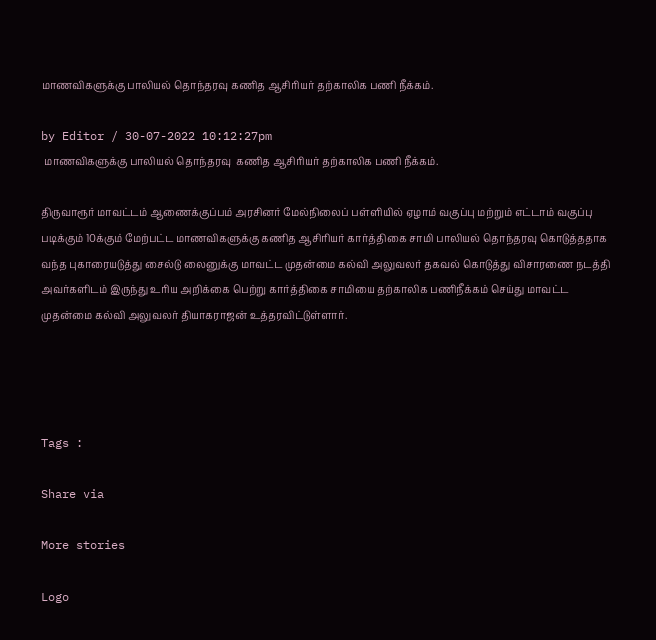மாணவிகளுக்கு பாலியல் தொந்தரவு கணித ஆசிரியர் தற்காலிக பணி நீக்கம்.

by Editor / 30-07-2022 10:12:27pm
 மாணவிகளுக்கு பாலியல் தொந்தரவு  கணித ஆசிரியர் தற்காலிக பணி நீக்கம்.

திருவாரூர் மாவட்டம் ஆணைக்குப்பம் அரசினர் மேல்நிலைப் பள்ளியில் ஏழாம் வகுப்பு மற்றும் எட்டாம் வகுப்பு படிக்கும் 10க்கும் மேற்பட்ட மாணவிகளுக்கு கணித ஆசிரியர் கார்த்திகை சாமி பாலியல் தொந்தரவு கொடுத்ததாக வந்த புகாரையடுத்து சைல்டு லைனுக்கு மாவட்ட முதன்மை கல்வி அலுவலர் தகவல் கொடுத்து விசாரணை நடத்தி அவர்களிடம் இருந்து உரிய அறிக்கை பெற்று கார்த்திகை சாமியை தற்காலிக பணிநீக்கம் செய்து மாவட்ட முதன்மை கல்வி அலுவலர் தியாகராஜன் உத்தரவிட்டுள்ளார்.




Tags :

Share via

More stories

Logo